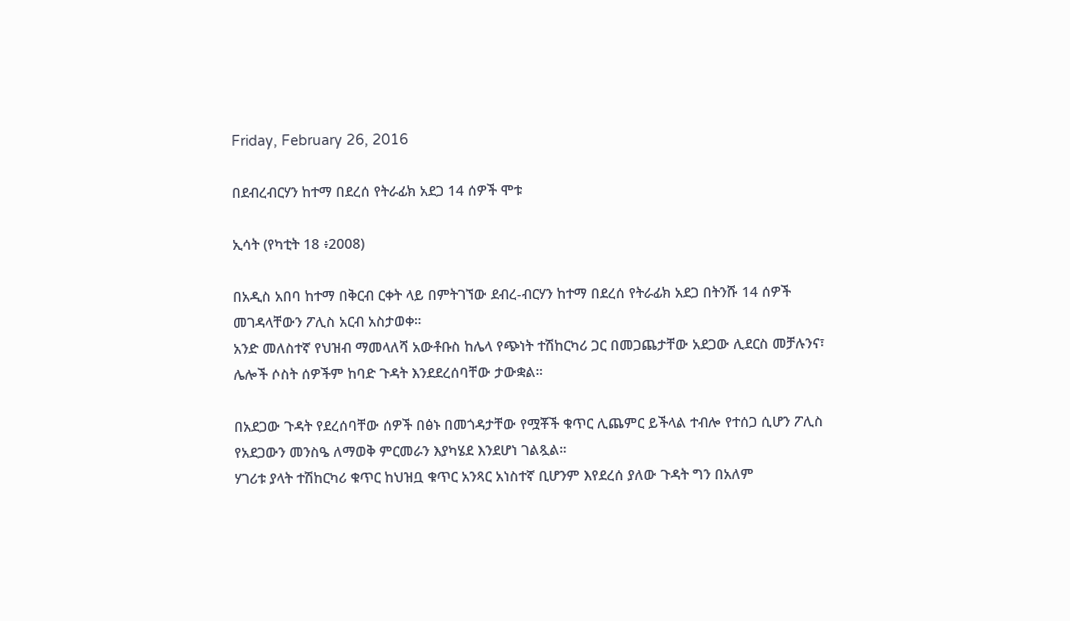Friday, February 26, 2016

በደብረብርሃን ከተማ በደረሰ የትራፊክ አደጋ 14 ሰዎች ሞቱ

ኢሳት (የካቲት 18 ፥2008)

በአዲስ አበባ ከተማ በቅርብ ርቀት ላይ በምትገኘው ደብረ-ብርሃን ከተማ በደረሰ የትራፊክ አደጋ በትንሹ 14 ሰዎች መገዳላቸውን ፖሊስ አርብ አስታወቀ።
አንድ መለስተኛ የህዝብ ማመላለሻ አውቶቡስ ከሌላ የጭነት ተሽከርካሪ ጋር በመጋጨታቸው አደጋው ሊደርስ መቻሉንና፣ ሌሎች ሶስት ሰዎችም ከባድ ጉዳት እንደደረሰባቸው ታውቋል።

በአደጋው ጉዳት የደረሰባቸው ሰዎች በፅኑ በመጎዳታቸው የሟቾች ቁጥር ሊጨምር ይችላል ተብሎ የተሰጋ ሲሆን ፖሊስ የአደጋውን መንስዔ ለማወቅ ምርመራን እያካሄደ እንደሆነ ገልጿል።
ሃገሪቱ ያላት ተሽከርካሪ ቁጥር ከህዝቧ ቁጥር አንጻር አነስተኛ ቢሆንም እየደረሰ ያለው ጉዳት ግን በአለም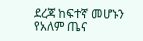ደረጃ ከፍተኛ መሆኑን የአለም ጤና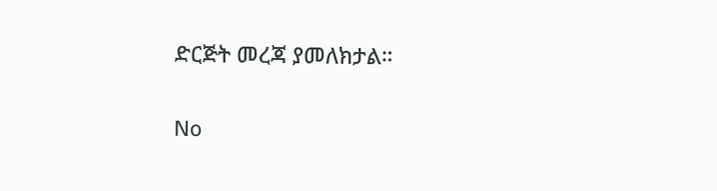ድርጅት መረጃ ያመለክታል።

No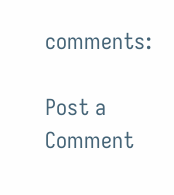comments:

Post a Comment